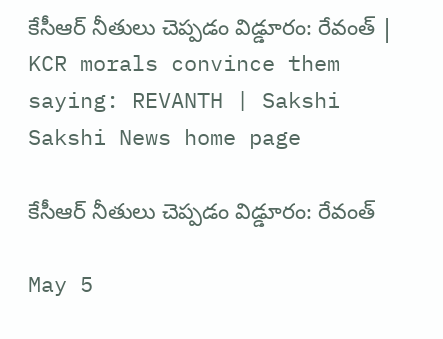కేసీఆర్ నీతులు చెప్పడం విడ్డూరం: రేవంత్ | KCR morals convince them saying: REVANTH | Sakshi
Sakshi News home page

కేసీఆర్ నీతులు చెప్పడం విడ్డూరం: రేవంత్

May 5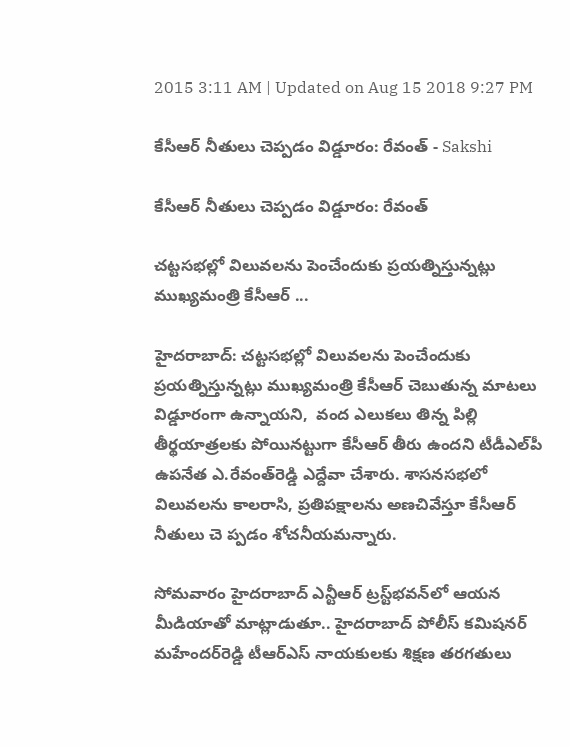2015 3:11 AM | Updated on Aug 15 2018 9:27 PM

కేసీఆర్ నీతులు చెప్పడం విడ్డూరం: రేవంత్ - Sakshi

కేసీఆర్ నీతులు చెప్పడం విడ్డూరం: రేవంత్

చట్టసభల్లో విలువలను పెంచేందుకు ప్రయత్నిస్తున్నట్లు ముఖ్యమంత్రి కేసీఆర్ ...

హైదరాబాద్: చట్టసభల్లో విలువలను పెంచేందుకు ప్రయత్నిస్తున్నట్లు ముఖ్యమంత్రి కేసీఆర్ చెబుతున్న మాటలు విడ్డూరంగా ఉన్నాయని,  వంద ఎలుకలు తిన్న పిల్లి తీర్థయాత్రలకు పోయినట్టుగా కేసీఆర్ తీరు ఉందని టీడీఎల్‌పీ ఉపనేత ఎ.రేవంత్‌రెడ్డి ఎద్దేవా చేశారు. శాసనసభలో విలువలను కాలరాసి, ప్రతిపక్షాలను అణచివేస్తూ కేసీఆర్ నీతులు చె ప్పడం శోచనీయమన్నారు.

సోమవారం హైదరాబాద్ ఎన్టీఆర్ ట్రస్ట్‌భవన్‌లో ఆయన మీడియాతో మాట్లాడుతూ.. హైదరాబాద్ పోలీస్ కమిషనర్ మహేందర్‌రెడ్డి టీఆర్‌ఎస్ నాయకులకు శిక్షణ తరగతులు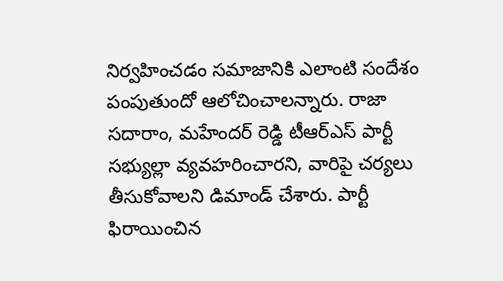నిర్వహించడం సమాజానికి ఎలాంటి సందేశం పంపుతుందో ఆలోచించాలన్నారు. రాజా సదారాం, మహేందర్ రెడ్డి టీఆర్‌ఎస్ పార్టీ సభ్యుల్లా వ్యవహరించారని, వారిపై చర్యలు తీసుకోవాలని డిమాండ్ చేశారు. పార్టీ ఫిరాయించిన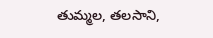తుమ్మల, తలసాని,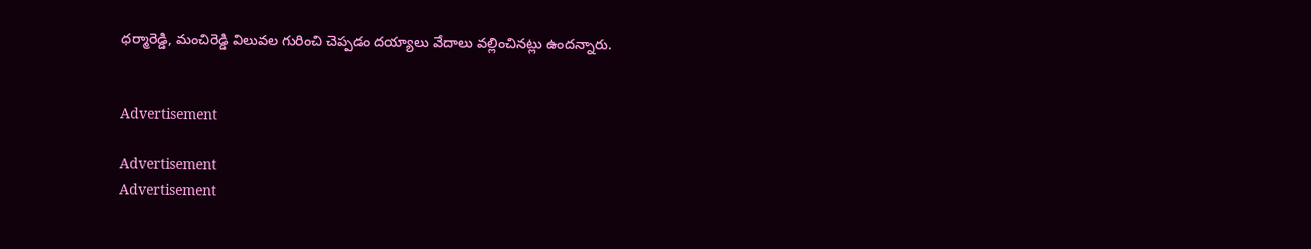ధర్మారెడ్డి, మంచిరెడ్డి విలువల గురించి చెప్పడం దయ్యాలు వేదాలు వల్లించినట్లు ఉందన్నారు.


Advertisement

Advertisement
Advertisement